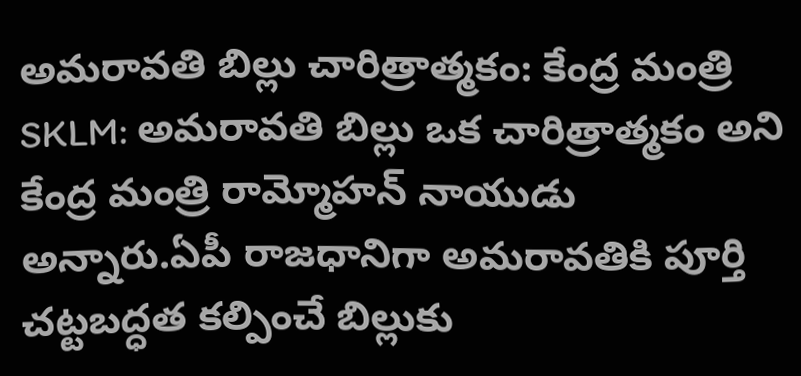అమరావతి బిల్లు చారిత్రాత్మకం: కేంద్ర మంత్రి
SKLM: అమరావతి బిల్లు ఒక చారిత్రాత్మకం అని కేంద్ర మంత్రి రామ్మోహన్ నాయుడు అన్నారు.ఏపీ రాజధానిగా అమరావతికి పూర్తి చట్టబద్ధత కల్పించే బిల్లుకు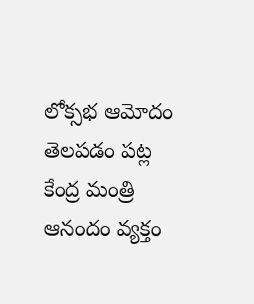లోక్సభ ఆమోదం తెలపడం పట్ల కేంద్ర మంత్రి ఆనందం వ్యక్తం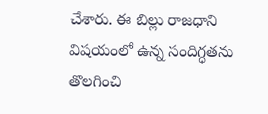చేశారు. ఈ బిల్లు రాజధాని విషయంలో ఉన్న సందిగ్ధతను తొలగించి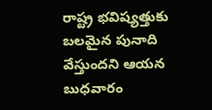రాష్ట్ర భవిష్యత్తుకు బలమైన పునాది వేస్తుందని ఆయన బుధవారం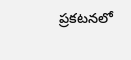ప్రకటనలో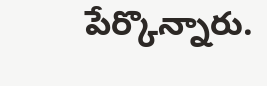పేర్కొన్నారు.